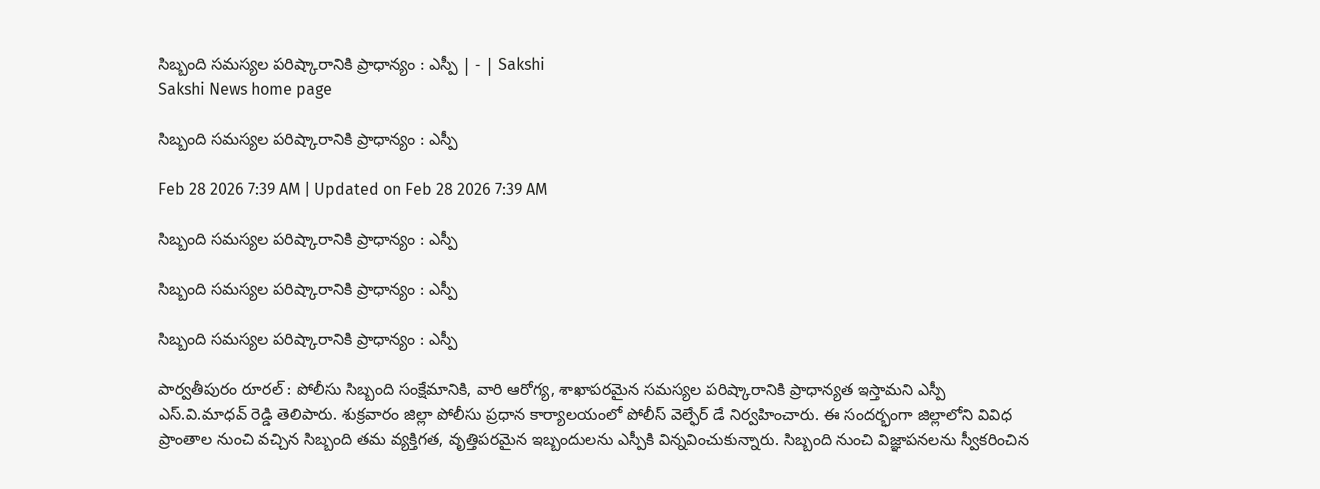సిబ్బంది సమస్యల పరిష్కారానికి ప్రాధాన్యం : ఎస్పీ | - | Sakshi
Sakshi News home page

సిబ్బంది సమస్యల పరిష్కారానికి ప్రాధాన్యం : ఎస్పీ

Feb 28 2026 7:39 AM | Updated on Feb 28 2026 7:39 AM

సిబ్బంది సమస్యల పరిష్కారానికి ప్రాధాన్యం : ఎస్పీ

సిబ్బంది సమస్యల పరిష్కారానికి ప్రాధాన్యం : ఎస్పీ

సిబ్బంది సమస్యల పరిష్కారానికి ప్రాధాన్యం : ఎస్పీ

పార్వతీపురం రూరల్‌ : పోలీసు సిబ్బంది సంక్షేమానికి, వారి ఆరోగ్య, శాఖాపరమైన సమస్యల పరిష్కారానికి ప్రాధాన్యత ఇస్తామని ఎస్పీ ఎస్‌.వి.మాధవ్‌ రెడ్డి తెలిపారు. శుక్రవారం జిల్లా పోలీసు ప్రధాన కార్యాలయంలో పోలీస్‌ వెల్ఫేర్‌ డే నిర్వహించారు. ఈ సందర్భంగా జిల్లాలోని వివిధ ప్రాంతాల నుంచి వచ్చిన సిబ్బంది తమ వ్యక్తిగత, వృత్తిపరమైన ఇబ్బందులను ఎస్పీకి విన్నవించుకున్నారు. సిబ్బంది నుంచి విజ్ఞాపనలను స్వీకరించిన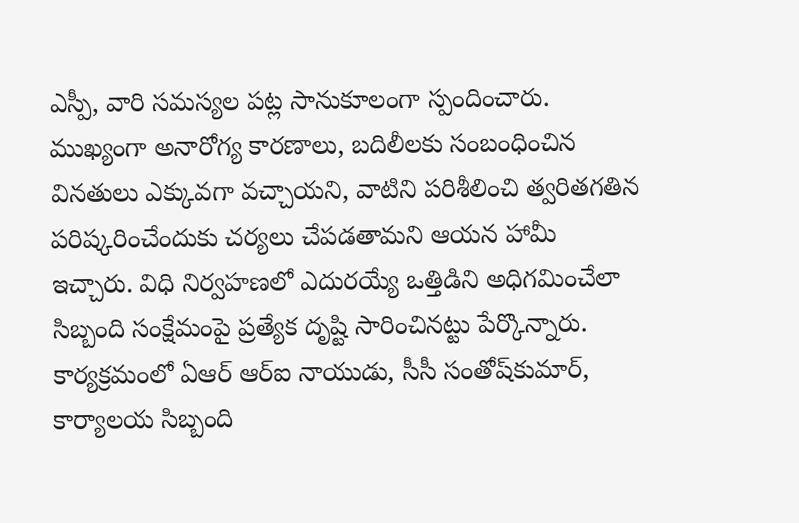ఎస్పీ, వారి సమస్యల పట్ల సానుకూలంగా స్పందించారు. ముఖ్యంగా అనారోగ్య కారణాలు, బదిలీలకు సంబంధించిన వినతులు ఎక్కువగా వచ్చాయని, వాటిని పరిశీలించి త్వరితగతిన పరిష్కరించేందుకు చర్యలు చేపడతామని ఆయన హామీ ఇచ్చారు. విధి నిర్వహణలో ఎదురయ్యే ఒత్తిడిని అధిగమించేలా సిబ్బంది సంక్షేమంపై ప్రత్యేక దృష్టి సారించినట్టు పేర్కొన్నారు. కార్యక్రమంలో ఏఆర్‌ ఆర్‌ఐ నాయుడు, సీసీ సంతోష్‌కుమార్‌, కార్యాలయ సిబ్బంది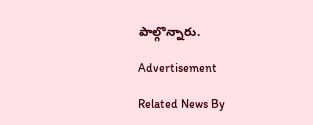పాల్గొన్నారు.

Advertisement

Related News By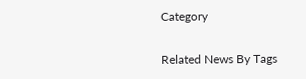Category

Related News By Tags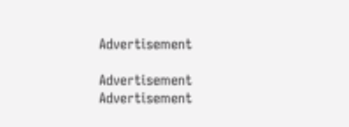Advertisement

Advertisement
Advertisement